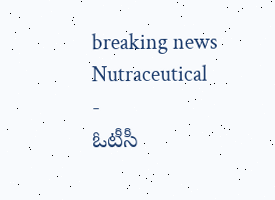breaking news
Nutraceutical
-
ఓటీసీ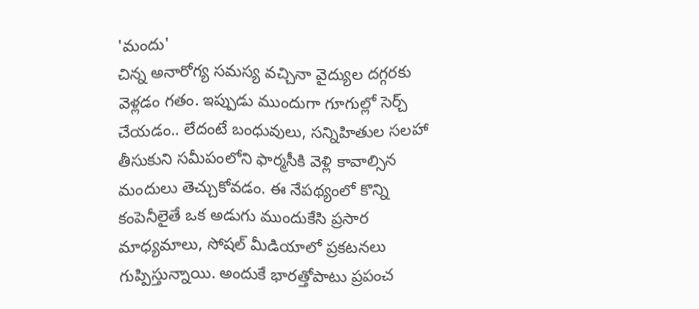'మందు'
చిన్న అనారోగ్య సమస్య వచ్చినా వైద్యుల దగ్గరకు వెళ్లడం గతం. ఇప్పుడు ముందుగా గూగుల్లో సెర్చ్ చేయడం.. లేదంటే బంధువులు, సన్నిహితుల సలహా తీసుకుని సమీపంలోని ఫార్మసీకి వెళ్లి కావాల్సిన మందులు తెచ్చుకోవడం. ఈ నేపథ్యంలో కొన్ని కంపెనీలైతే ఒక అడుగు ముందుకేసి ప్రసార మాధ్యమాలు, సోషల్ మీడియాలో ప్రకటనలు గుప్పిస్తున్నాయి. అందుకే భారత్తోపాటు ప్రపంచ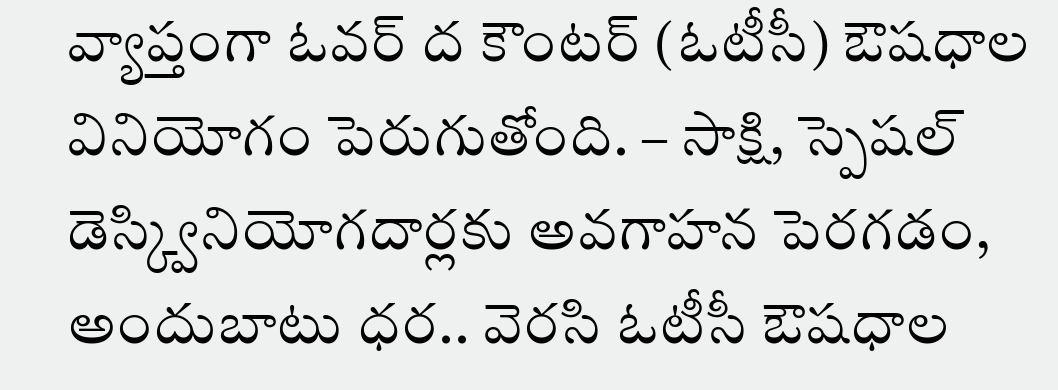వ్యాప్తంగా ఓవర్ ద కౌంటర్ (ఓటీసీ) ఔషధాల వినియోగం పెరుగుతోంది. – సాక్షి, స్పెషల్ డెస్క్వినియోగదార్లకు అవగాహన పెరగడం, అందుబాటు ధర.. వెరసి ఓటీసీ ఔషధాల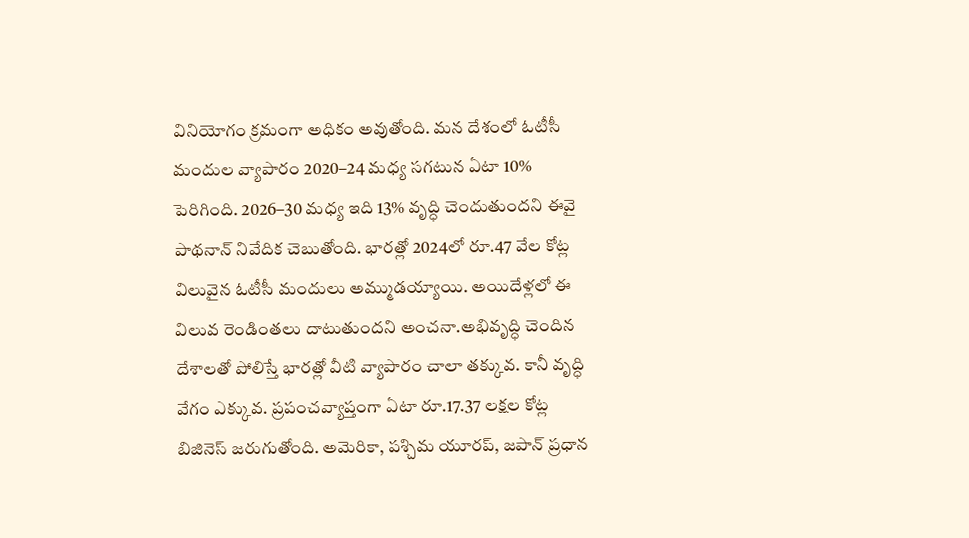వినియోగం క్రమంగా అధికం అవుతోంది. మన దేశంలో ఓటీసీ మందుల వ్యాపారం 2020–24 మధ్య సగటున ఏటా 10% పెరిగింది. 2026–30 మధ్య ఇది 13% వృద్ధి చెందుతుందని ఈవై పాథనాన్ నివేదిక చెబుతోంది. భారత్లో 2024లో రూ.47 వేల కోట్ల విలువైన ఓటీసీ మందులు అమ్ముడయ్యాయి. అయిదేళ్లలో ఈ విలువ రెండింతలు దాటుతుందని అంచనా.అభివృద్ధి చెందిన దేశాలతో పోలిస్తే భారత్లో వీటి వ్యాపారం చాలా తక్కువ. కానీ వృద్ధి వేగం ఎక్కువ. ప్రపంచవ్యాప్తంగా ఏటా రూ.17.37 లక్షల కోట్ల బిజినెస్ జరుగుతోంది. అమెరికా, పశ్చిమ యూరప్, జపాన్ ప్రధాన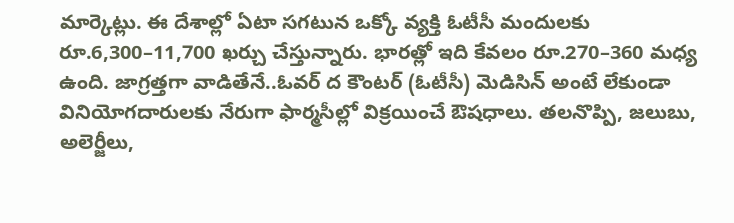మార్కెట్లు. ఈ దేశాల్లో ఏటా సగటున ఒక్కో వ్యక్తి ఓటీసీ మందులకు రూ.6,300–11,700 ఖర్చు చేస్తున్నారు. భారత్లో ఇది కేవలం రూ.270–360 మధ్య ఉంది. జాగ్రత్తగా వాడితేనే..ఓవర్ ద కౌంటర్ (ఓటీసీ) మెడిసిన్ అంటే లేకుండా వినియోగదారులకు నేరుగా ఫార్మసీల్లో విక్రయించే ఔషధాలు. తలనొప్పి, జలుబు, అలెర్జీలు,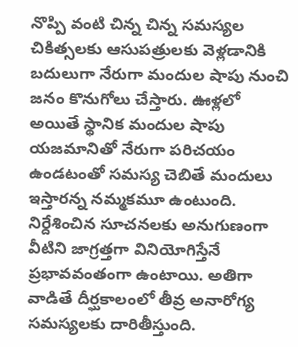నొప్పి వంటి చిన్న చిన్న సమస్యల చికిత్సలకు ఆసుపత్రులకు వెళ్లడానికి బదులుగా నేరుగా మందుల షాపు నుంచి జనం కొనుగోలు చేస్తారు. ఊళ్లలో అయితే స్థానిక మందుల షాపు యజమానితో నేరుగా పరిచయం ఉండటంతో సమస్య చెబితే మందులు ఇస్తారన్న నమ్మకమూ ఉంటుంది. నిర్దేశించిన సూచనలకు అనుగుణంగా వీటిని జాగ్రత్తగా వినియోగిస్తేనే ప్రభావవంతంగా ఉంటాయి. అతిగా వాడితే దీర్ఘకాలంలో తీవ్ర అనారోగ్య సమస్యలకు దారితీస్తుంది.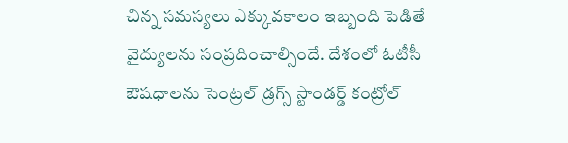చిన్న సమస్యలు ఎక్కువకాలం ఇబ్బంది పెడితే వైద్యులను సంప్రదించాల్సిందే. దేశంలో ఓటీసీ ఔషధాలను సెంట్రల్ డ్రగ్స్ స్టాండర్డ్ కంట్రోల్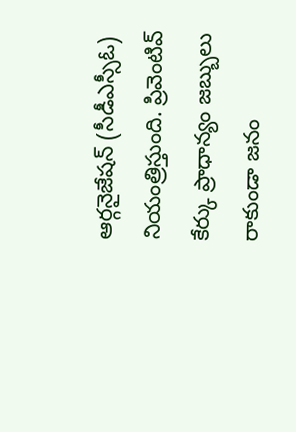ఆర్గనైజేషన్ (సీడీఎస్సీఓ) నియంత్రిస్తుంది. ప్రివెంటివ్ కేర్కు ప్రాధాన్యం జబ్బులు రాకుండా జనం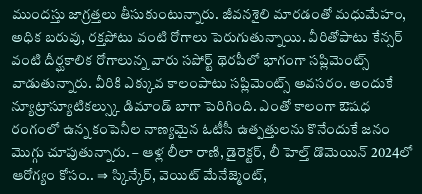ముందస్తు జాగ్రత్తలు తీసుకుంటున్నారు. జీవనశైలి మారడంతో మధుమేహం, అధిక బరువు, రక్తపోటు వంటి రోగాలు పెరుగుతున్నాయి. వీరితోపాటు కేన్సర్ వంటి దీర్ఘకాలిక రోగాలున్న వారు సపోర్ట్ థెరపీలో భాగంగా సప్లిమెంట్స్ వాడుతున్నారు. వీరికి ఎక్కువ కాలంపాటు సప్లిమెంట్స్ అవసరం. అందుకే న్యూట్రాస్యూటికల్స్కు డిమాండ్ బాగా పెరిగింది. ఎంతో కాలంగా ఔషధ రంగంలో ఉన్న కంపెనీల నాణ్యమైన ఓటీసీ ఉత్పత్తులను కొనేందుకే జనం మొగ్గు చూపుతున్నారు. – ఆళ్ల లీలా రాణి, డైరెక్టర్, లీ హెల్త్ డొమెయిన్ 2024లో ఆరోగ్యం కోసం.. ⇒ స్కిన్కేర్, వెయిట్ మేనేజ్మెంట్,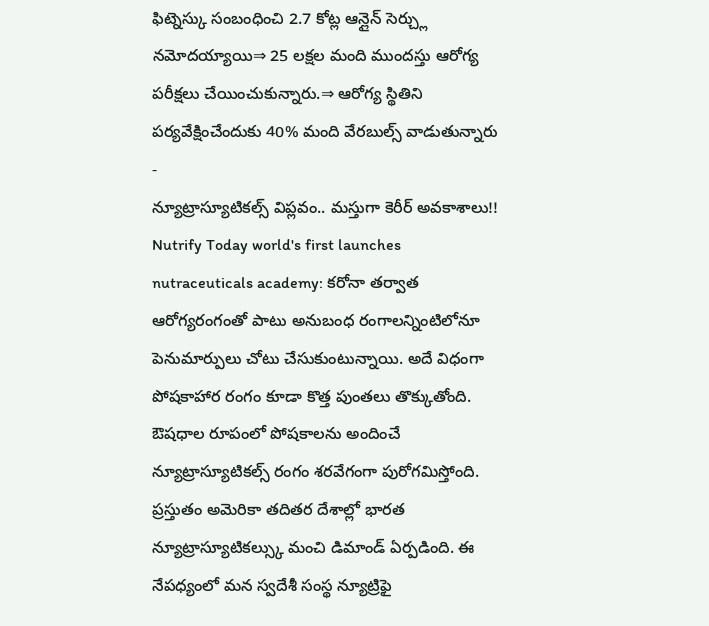ఫిట్నెస్కు సంబంధించి 2.7 కోట్ల ఆన్లైన్ సెర్చ్లు నమోదయ్యాయి⇒ 25 లక్షల మంది ముందస్తు ఆరోగ్య పరీక్షలు చేయించుకున్నారు.⇒ ఆరోగ్య స్థితిని పర్యవేక్షించేందుకు 40% మంది వేరబుల్స్ వాడుతున్నారు -
న్యూట్రాస్యూటికల్స్ విప్లవం.. మస్తుగా కెరీర్ అవకాశాలు!!
Nutrify Today world's first launches nutraceuticals academy: కరోనా తర్వాత ఆరోగ్యరంగంతో పాటు అనుబంధ రంగాలన్నింటిలోనూ పెనుమార్పులు చోటు చేసుకుంటున్నాయి. అదే విధంగా పోషకాహార రంగం కూడా కొత్త పుంతలు తొక్కుతోంది. ఔషధాల రూపంలో పోషకాలను అందించే న్యూట్రాస్యూటికల్స్ రంగం శరవేగంగా పురోగమిస్తోంది. ప్రస్తుతం అమెరికా తదితర దేశాల్లో భారత న్యూట్రాస్యూటికల్స్కు మంచి డిమాండ్ ఏర్పడింది. ఈ నేపధ్యంలో మన స్వదేశీ సంస్థ న్యూట్రిఫై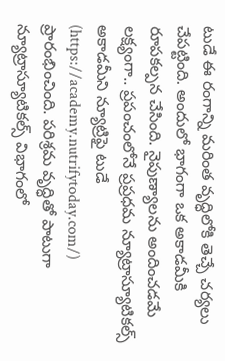టుడే ఈ రంగాన్ని మరింత వృద్ధిలోకి తెచ్చే చర్యలు చేపట్టింది. అందులో భాగంగా ఒక అకాడమీకి రూపకల్పన చేసింది. నైపుణ్యాలను అందించడమే లక్ష్యంగా.. ప్రపంచంలోనే ప్రప్రధమ న్యూట్రాస్యూటికల్స్ అకాడమీని న్యూట్రిఫై టుడే (https://academy.nutrifytoday.com/) ప్రారంభించింది. పరిశ్రమ వృద్ధితో పాటుగా న్యూట్రాస్యూటికల్స్ విభాగంలో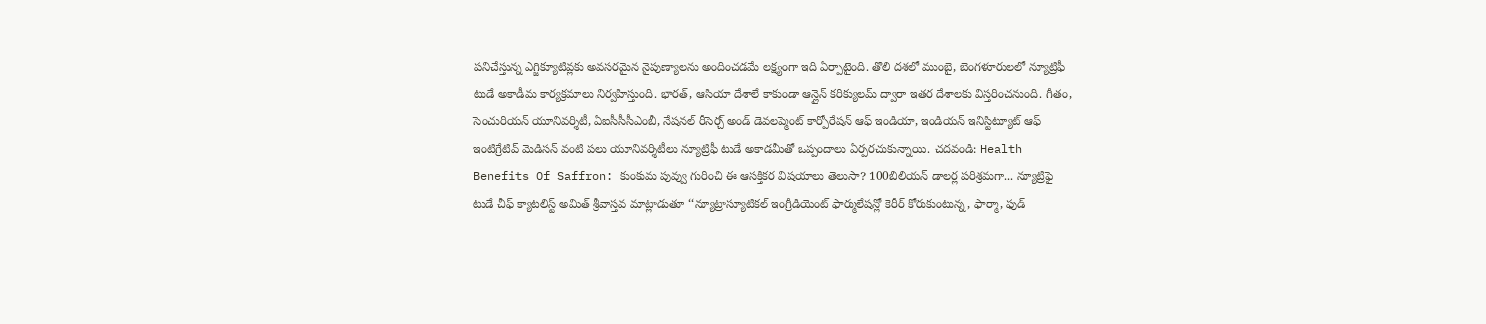పనిచేస్తున్న ఎగ్జిక్యూటివ్లకు అవసరమైన నైపుణ్యాలను అందించడమే లక్ష్యంగా ఇది ఏర్పాటైంది. తొలి దశలో ముంబై, బెంగళూరులలో న్యూట్రిఫీ టుడే అకాడీమ కార్యక్రమాలు నిర్వహిస్తుంది. భారత్, ఆసియా దేశాలే కాకుండా ఆన్లైన్ కరిక్యులమ్ ద్వారా ఇతర దేశాలకు విస్తరించనుంది. గీతం, సెంచురియన్ యూనివర్శిటీ, ఏఐసీసీసీఎంబీ, నేషనల్ రీసెర్చ్ అండ్ డెవలప్మెంట్ కార్పోరేషన్ ఆఫ్ ఇండియా, ఇండియన్ ఇనిస్టిట్యూట్ ఆఫ్ ఇంటిగ్రేటివ్ మెడిసన్ వంటి పలు యూనివర్శిటీలు న్యూట్రిఫీ టుడే అకాడమీతో ఒప్పందాలు ఏర్పరచుకున్నాయి. చదవండి: Health Benefits Of Saffron: కుంకుమ పువ్వు గురించి ఈ ఆసక్తికర విషయాలు తెలుసా? 100బిలియన్ డాలర్ల పరిశ్రమగా... న్యూట్రిఫై టుడే చీఫ్ క్యాటలిస్ట్ అమిత్ శ్రీవాస్తవ మాట్లాడుతూ ‘‘న్యూట్రాస్యూటికల్ ఇంగ్రీడియెంట్ ఫార్ములేషన్లో కెరీర్ కోరుకుంటున్న, ఫార్మా, ఫుడ్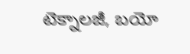టెక్నాలజీ, బయో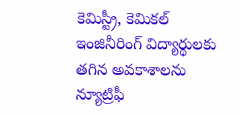కెమిస్ట్రీ, కెమికల్ ఇంజినీరింగ్ విద్యార్థులకు తగిన అవకాశాలను న్యూట్రిఫీ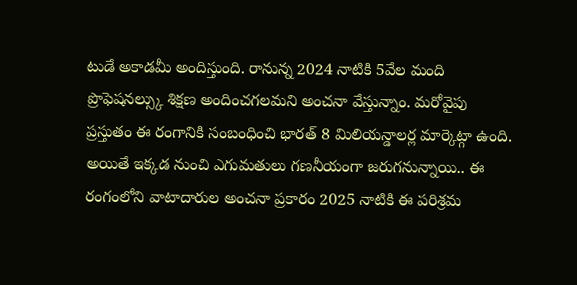టుడే అకాడమీ అందిస్తుంది. రానున్న 2024 నాటికి 5వేల మంది ప్రొఫెషనల్స్కు శిక్షణ అందించగలమని అంచనా వేస్తున్నాం. మరోవైపు ప్రస్తుతం ఈ రంగానికి సంబంధించి భారత్ 8 మిలియన్డాలర్ల మార్కెట్గా ఉంది. అయితే ఇక్కడ నుంచి ఎగుమతులు గణనీయంగా జరుగనున్నాయి.. ఈ రంగంలోని వాటాదారుల అంచనా ప్రకారం 2025 నాటికి ఈ పరిశ్రమ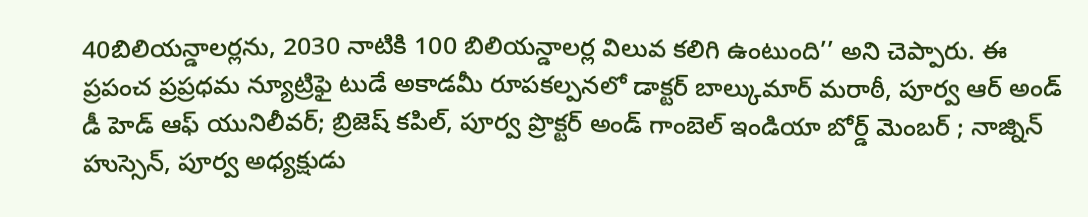40బిలియన్డాలర్లను, 2030 నాటికి 100 బిలియన్డాలర్ల విలువ కలిగి ఉంటుంది’’ అని చెప్పారు. ఈ ప్రపంచ ప్రప్రధమ న్యూట్రిఫై టుడే అకాడమీ రూపకల్పనలో డాక్టర్ బాల్కుమార్ మరాఠీ, పూర్వ ఆర్ అండ్ డీ హెడ్ ఆఫ్ యునిలీవర్; బ్రిజెష్ కపిల్, పూర్వ ప్రొక్టర్ అండ్ గాంబెల్ ఇండియా బోర్డ్ మెంబర్ ; నాజ్నిన్ హుస్సెన్, పూర్వ అధ్యక్షుడు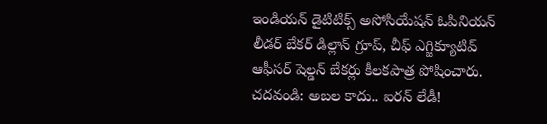ఇండియన్ డైటిటిక్స్ అసోసియేషన్ ఓపినియన్ లీడర్ బేకర్ డిల్లాన్ గ్రూప్, చీఫ్ ఎగ్జిక్యూటివ్ ఆఫీసర్ షెల్డన్ బేకర్లు కీలకపాత్ర పోషించారు. చదవండి: అబల కాదు.. ఐరన్ లేడీ!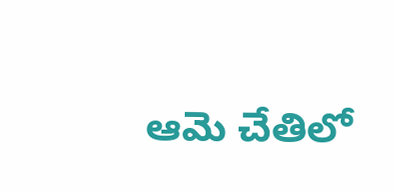ఆమె చేతిలో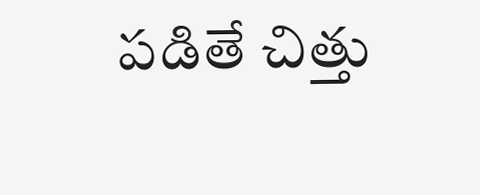పడితే చిత్తు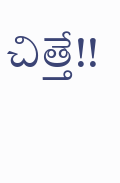చిత్తే!!